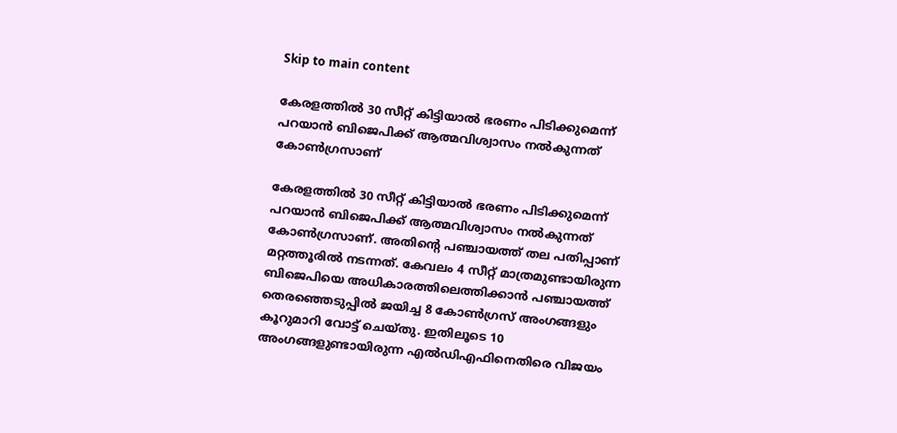Skip to main content

കേരളത്തിൽ 30 സീറ്റ് കിട്ടിയാൽ ഭരണം പിടിക്കുമെന്ന് പറയാൻ ബിജെപിക്ക് ആത്മവിശ്വാസം നൽകുന്നത് കോൺഗ്രസാണ്

കേരളത്തിൽ 30 സീറ്റ് കിട്ടിയാൽ ഭരണം പിടിക്കുമെന്ന് പറയാൻ ബിജെപിക്ക് ആത്മവിശ്വാസം നൽകുന്നത് കോൺഗ്രസാണ്. അതിന്റെ പഞ്ചായത്ത് തല പതിപ്പാണ് മറ്റത്തൂരിൽ നടന്നത്. കേവലം 4 സീറ്റ് മാത്രമുണ്ടായിരുന്ന ബിജെപിയെ അധികാരത്തിലെത്തിക്കാൻ പഞ്ചായത്ത് തെരഞ്ഞെടുപ്പിൽ ജയിച്ച 8 കോൺഗ്രസ് അംഗങ്ങളും കൂറുമാറി വോട്ട് ചെയ്തു. ഇതിലൂടെ 10 അംഗങ്ങളുണ്ടായിരുന്ന എൽഡിഎഫിനെതിരെ വിജയം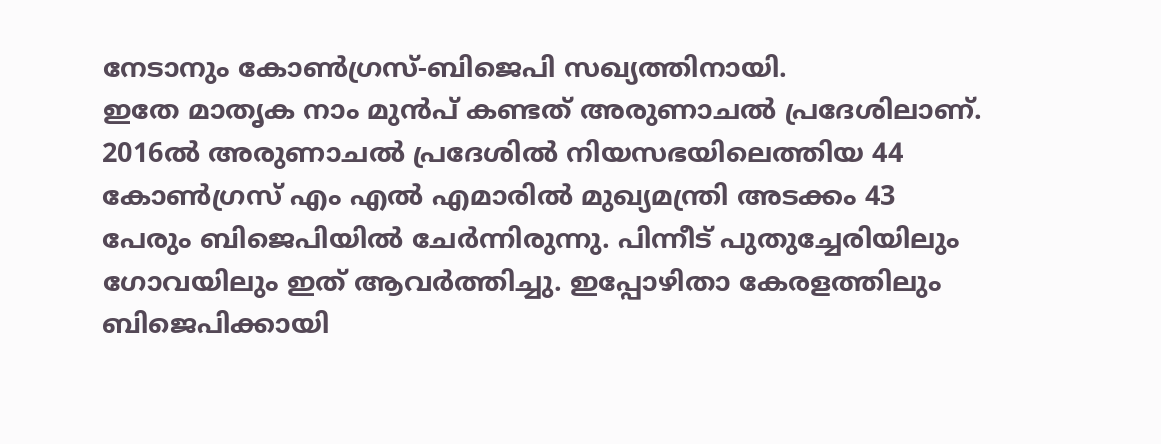നേടാനും കോൺഗ്രസ്-ബിജെപി സഖ്യത്തിനായി.
ഇതേ മാതൃക നാം മുൻപ് കണ്ടത് അരുണാചൽ പ്രദേശിലാണ്. 2016ൽ അരുണാചൽ പ്രദേശിൽ നിയസഭയിലെത്തിയ 44 കോൺഗ്രസ് എം എൽ എമാരിൽ മുഖ്യമന്ത്രി അടക്കം 43 പേരും ബിജെപിയിൽ ചേർന്നിരുന്നു. പിന്നീട് പുതുച്ചേരിയിലും ഗോവയിലും ഇത് ആവർത്തിച്ചു. ഇപ്പോഴിതാ കേരളത്തിലും ബിജെപിക്കായി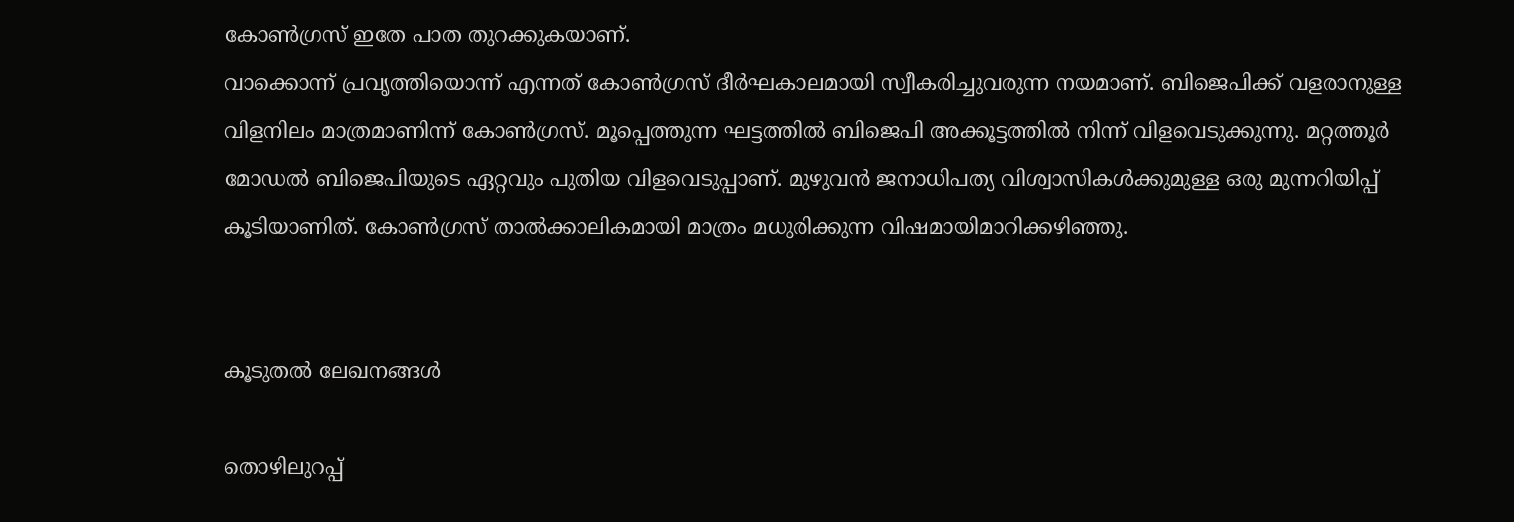കോൺഗ്രസ് ഇതേ പാത തുറക്കുകയാണ്.
വാക്കൊന്ന് പ്രവൃത്തിയൊന്ന് എന്നത് കോൺഗ്രസ് ദീർഘകാലമായി സ്വീകരിച്ചുവരുന്ന നയമാണ്. ബിജെപിക്ക് വളരാനുള്ള വിളനിലം മാത്രമാണിന്ന് കോൺഗ്രസ്. മൂപ്പെത്തുന്ന ഘട്ടത്തിൽ ബിജെപി അക്കൂട്ടത്തിൽ നിന്ന് വിളവെടുക്കുന്നു. മറ്റത്തൂർ മോഡൽ ബിജെപിയുടെ ഏറ്റവും പുതിയ വിളവെടുപ്പാണ്. മുഴുവൻ ജനാധിപത്യ വിശ്വാസികൾക്കുമുള്ള ഒരു മുന്നറിയിപ്പ് കൂടിയാണിത്. കോൺഗ്രസ് താൽക്കാലികമായി മാത്രം മധുരിക്കുന്ന വിഷമായിമാറിക്കഴിഞ്ഞു.


കൂടുതൽ ലേഖനങ്ങൾ

തൊഴിലുറപ്പ്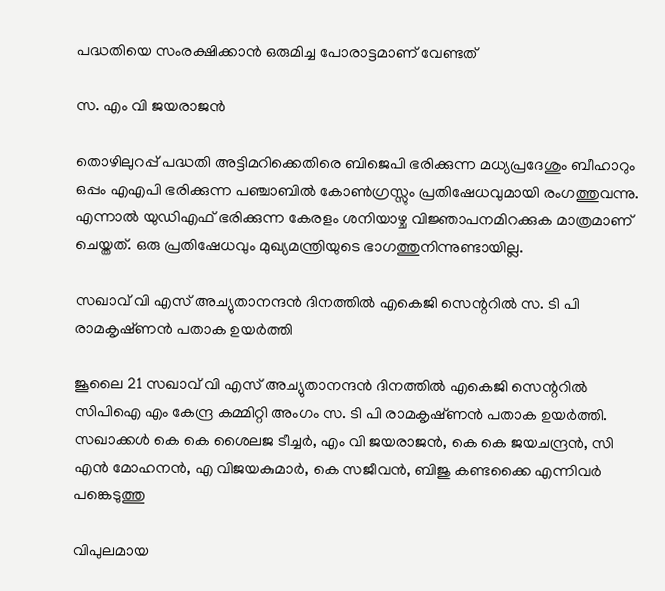പദ്ധതിയെ സംരക്ഷിക്കാൻ ഒരുമിച്ച പോരാട്ടമാണ് വേണ്ടത്

സ. എം വി ജയരാജൻ

തൊഴിലുറപ്പ് പദ്ധതി അട്ടിമറിക്കെതിരെ ബിജെപി ഭരിക്കുന്ന മധ്യപ്രദേശും ബീഹാറും ഒപ്പം എഎപി ഭരിക്കുന്ന പഞ്ചാബിൽ കോൺഗ്രസ്സും പ്രതിഷേധവുമായി രംഗത്തുവന്നു. എന്നാൽ യുഡിഎഫ് ഭരിക്കുന്ന കേരളം ശനിയാഴ്ച വിജ്ഞാപനമിറക്കുക മാത്രമാണ് ചെയ്തത്. ഒരു പ്രതിഷേധവും മുഖ്യമന്ത്രിയുടെ ഭാഗത്തുനിന്നുണ്ടായില്ല.

സഖാവ് വി എസ് അച്യുതാനന്ദൻ ദിനത്തിൽ എകെജി സെന്ററിൽ സ. ടി പി രാമകൃഷ്‌ണൻ പതാക ഉയർത്തി

ജൂലൈ 21 സഖാവ് വി എസ് അച്യുതാനന്ദൻ ദിനത്തിൽ എകെജി സെന്ററിൽ സിപിഐ എം കേന്ദ്ര കമ്മിറ്റി അംഗം സ. ടി പി രാമകൃഷ്‌ണൻ പതാക ഉയർത്തി. സഖാക്കൾ കെ കെ ശൈലജ ടീച്ചർ, എം വി ജയരാജൻ, കെ കെ ജയചന്ദ്രൻ, സി എൻ മോഹനൻ, എ വിജയകുമാർ, കെ സജീവൻ, ബിജു കണ്ടക്കൈ എന്നിവർ പങ്കെടുത്തു

വിപുലമായ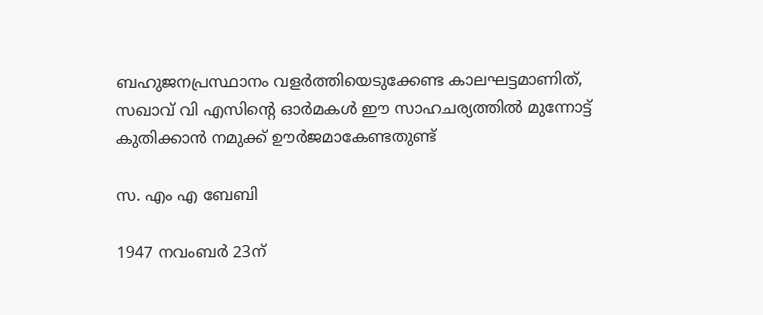ബഹുജനപ്രസ്ഥാനം വളർത്തിയെടുക്കേണ്ട കാലഘട്ടമാണിത്, സഖാവ് വി എസിന്റെ ഓർമകൾ ഈ സാഹചര്യത്തിൽ മുന്നോട്ട്‌ കുതിക്കാൻ നമുക്ക് ഊർജമാകേണ്ടതുണ്ട്

സ. എം എ ബേബി

1947 നവംബർ 23ന്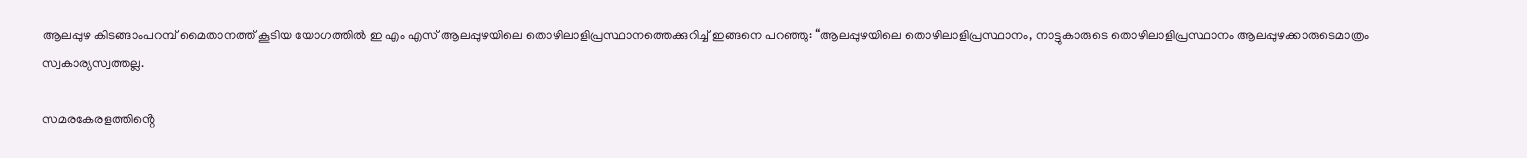ആലപ്പുഴ കിടങ്ങാംപറമ്പ്‌ മൈതാനത്ത്‌ കൂടിയ യോഗത്തിൽ ഇ എം എസ് ആലപ്പുഴയിലെ തൊഴിലാളിപ്രസ്ഥാനത്തെക്കുറിച്ച് ഇങ്ങനെ പറഞ്ഞു: “ആലപ്പുഴയിലെ തൊഴിലാളിപ്രസ്ഥാനം, നാട്ടുകാരുടെ തൊഴിലാളിപ്രസ്ഥാനം ആലപ്പുഴക്കാരുടെമാത്രം സ്വകാര്യസ്വത്തല്ല.

സമരകേരളത്തിൻ്റെ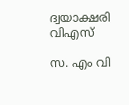ദ്വയാക്ഷരി വിഎസ്

സ. എം വി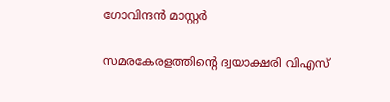ഗോവിന്ദൻ മാസ്റ്റർ

സമരകേരളത്തിൻ്റെ ദ്വയാക്ഷരി വിഎസ്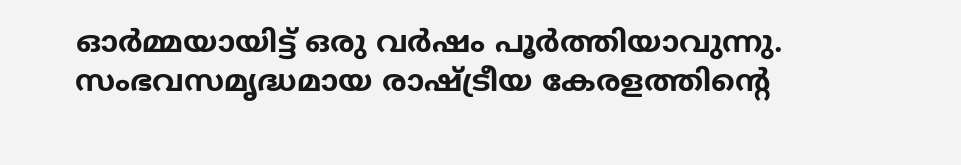ഓർമ്മയായിട്ട് ഒരു വർഷം പൂർത്തിയാവുന്നു. സംഭവസമൃദ്ധമായ രാഷ്ട്രീയ കേരളത്തിന്റെ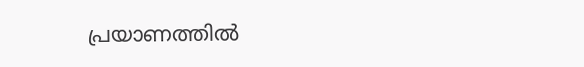പ്രയാണത്തിൽ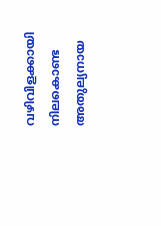വഴിവിളക്കായി നിലകൊണ്ട അതുല്യനായ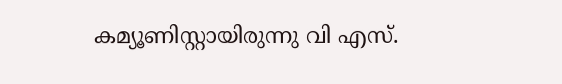കമ്യൂണിസ്റ്റായിരുന്നു വി എസ്.